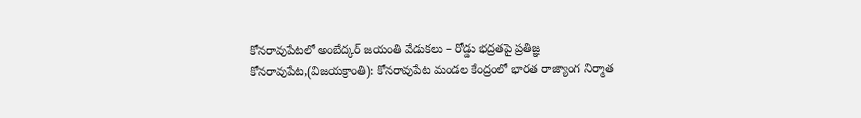కోనరావుపేటలో అంబేద్కర్ జయంతి వేడుకలు – రోడ్డు భద్రతపై ప్రతిజ్ఞ
కోనరావుపేట,(విజయక్రాంతి): కోనరావుపేట మండల కేంద్రంలో భారత రాజ్యాంగ నిర్మాత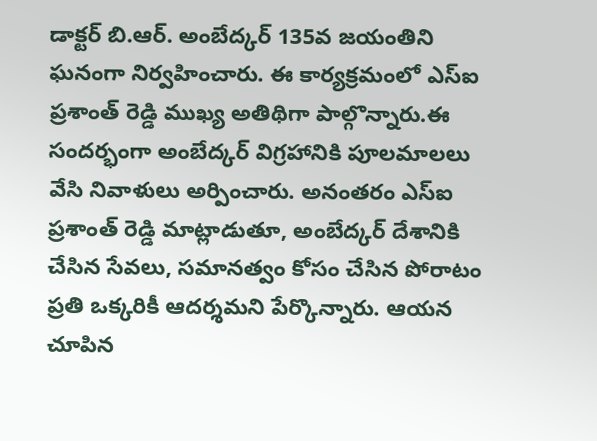డాక్టర్ బి.ఆర్. అంబేద్కర్ 135వ జయంతిని ఘనంగా నిర్వహించారు. ఈ కార్యక్రమంలో ఎస్ఐ ప్రశాంత్ రెడ్డి ముఖ్య అతిథిగా పాల్గొన్నారు.ఈ సందర్భంగా అంబేద్కర్ విగ్రహానికి పూలమాలలు వేసి నివాళులు అర్పించారు. అనంతరం ఎస్ఐ ప్రశాంత్ రెడ్డి మాట్లాడుతూ, అంబేద్కర్ దేశానికి చేసిన సేవలు, సమానత్వం కోసం చేసిన పోరాటం ప్రతి ఒక్కరికీ ఆదర్శమని పేర్కొన్నారు. ఆయన చూపిన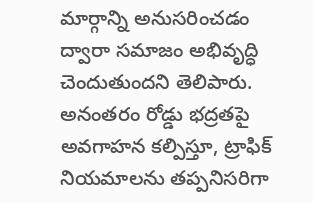మార్గాన్ని అనుసరించడం ద్వారా సమాజం అభివృద్ధి చెందుతుందని తెలిపారు.
అనంతరం రోడ్డు భద్రతపై అవగాహన కల్పిస్తూ, ట్రాఫిక్ నియమాలను తప్పనిసరిగా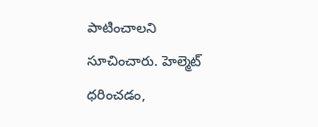పాటించాలని సూచించారు. హెల్మెట్ ధరించడం,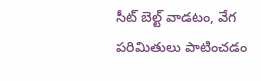సీట్ బెల్ట్ వాడటం, వేగ పరిమితులు పాటించడం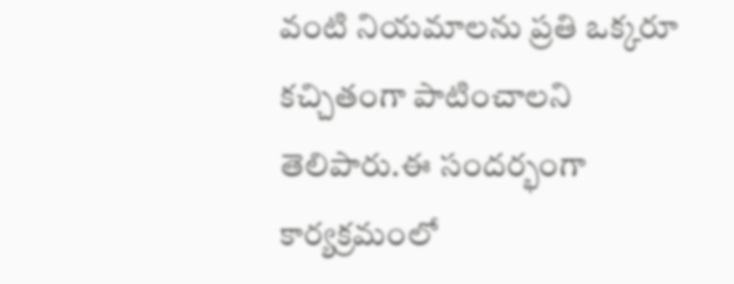వంటి నియమాలను ప్రతి ఒక్కరూ కచ్చితంగా పాటించాలని తెలిపారు.ఈ సందర్భంగా కార్యక్రమంలో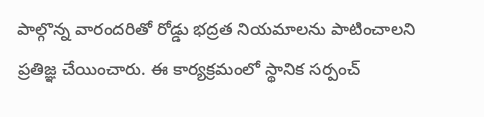పాల్గొన్న వారందరితో రోడ్డు భద్రత నియమాలను పాటించాలని ప్రతిజ్ఞ చేయించారు. ఈ కార్యక్రమంలో స్థానిక సర్పంచ్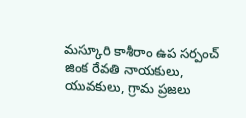మస్కూరి కాశీరాం ఉప సర్పంచ్ జింక రేవతి నాయకులు, యువకులు, గ్రామ ప్రజలు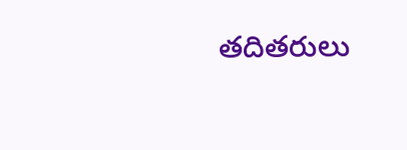తదితరులు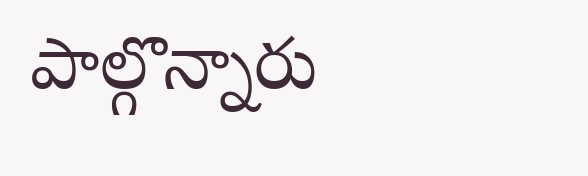పాల్గొన్నారు